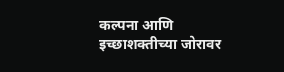कल्पना आणि इच्छाशक्तीच्या जोरावर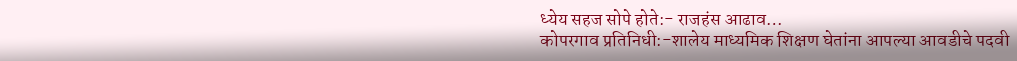ध्येय सहज सोपे होते:- राजहंस आढाव…
कोपरगाव प्रतिनिधी:-शालेय माध्यमिक शिक्षण घेतांना आपल्या आवडीचे पदवी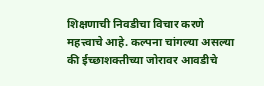शिक्षणाची निवडीचा विचार करणे महत्त्वाचे आहे. कल्पना चांगल्या असल्या की ईच्छाशक्तीच्या जोरावर आवडीचे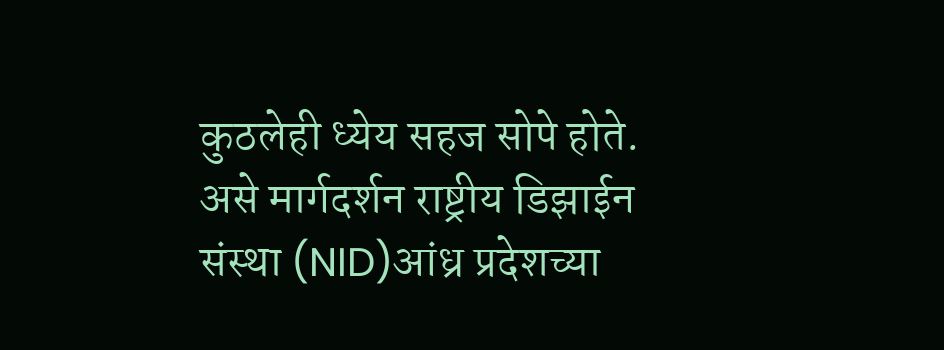कुठलेही ध्येय सहज सोपे होते. असे मार्गदर्शन राष्ट्रीय डिझाईन संस्था (NID)आंध्र प्रदेशच्या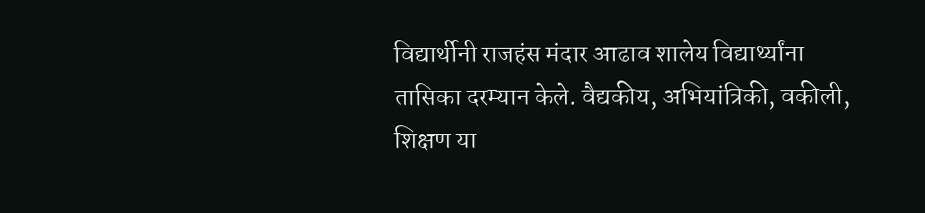विद्यार्थीनी राजहंस मंदार आढाव शालेय विद्यार्थ्यांना तासिका दरम्यान केले. वैद्यकीय, अभियांत्रिकी, वकीली, शिक्षण या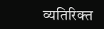व्यतिरिक्त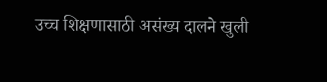उच्च शिक्षणासाठी असंख्य दालने खुली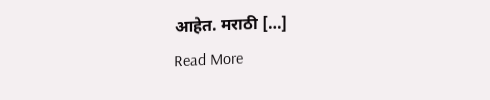आहेत. मराठी […]
Read More